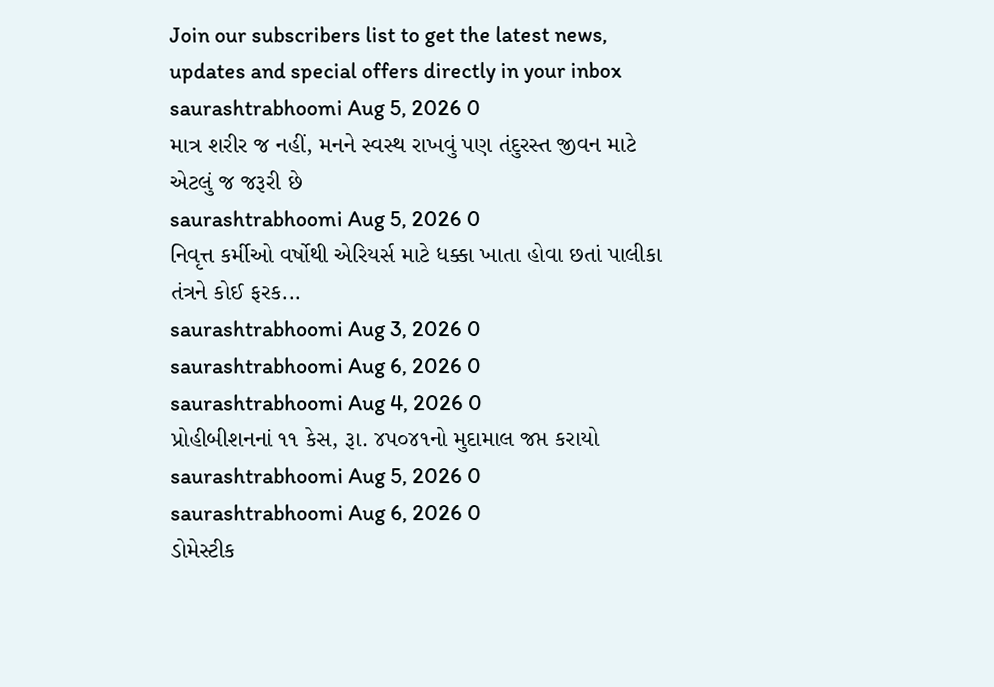Join our subscribers list to get the latest news, updates and special offers directly in your inbox
saurashtrabhoomi Aug 5, 2026 0
માત્ર શરીર જ નહીં, મનને સ્વસ્થ રાખવું પણ તંદુરસ્ત જીવન માટે એટલું જ જરૂરી છે
saurashtrabhoomi Aug 5, 2026 0
નિવૃત્ત કર્મીઓ વર્ષોથી એરિયર્સ માટે ધક્કા ખાતા હોવા છતાં પાલીકા તંત્રને કોઈ ફરક...
saurashtrabhoomi Aug 3, 2026 0
saurashtrabhoomi Aug 6, 2026 0
saurashtrabhoomi Aug 4, 2026 0
પ્રોહીબીશનનાં ૧૧ કેસ, રૂા. ૪પ૦૪૧નો મુદામાલ જપ્ત કરાયો
saurashtrabhoomi Aug 5, 2026 0
saurashtrabhoomi Aug 6, 2026 0
ડોમેસ્ટીક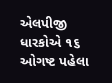એલપીજી ધારકોએ ૧૬ ઓગષ્ટ પહેલા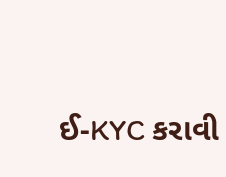ઈ-KYC કરાવી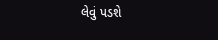લેવું પડશે